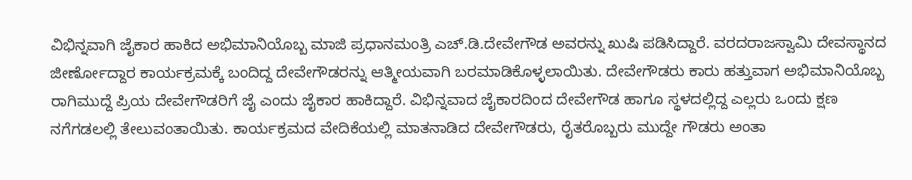ವಿಭಿನ್ನವಾಗಿ ಜೈಕಾರ ಹಾಕಿದ ಅಭಿಮಾನಿಯೊಬ್ಬ ಮಾಜಿ ಪ್ರಧಾನಮಂತ್ರಿ ಎಚ್.ಡಿ.ದೇವೇಗೌಡ ಅವರನ್ನು ಖುಷಿ ಪಡಿಸಿದ್ದಾರೆ. ವರದರಾಜಸ್ವಾಮಿ ದೇವಸ್ಥಾನದ ಜೀರ್ಣೋದ್ದಾರ ಕಾರ್ಯಕ್ರಮಕ್ಕೆ ಬಂದಿದ್ದ ದೇವೇಗೌಡರನ್ನು ಆತ್ಮೀಯವಾಗಿ ಬರಮಾಡಿಕೊಳ್ಳಲಾಯಿತು. ದೇವೇಗೌಡರು ಕಾರು ಹತ್ತುವಾಗ ಅಭಿಮಾನಿಯೊಬ್ಬ ರಾಗಿಮುದ್ದೆ ಪ್ರಿಯ ದೇವೇಗೌಡರಿಗೆ ಜೈ ಎಂದು ಜೈಕಾರ ಹಾಕಿದ್ದಾರೆ. ವಿಭಿನ್ನವಾದ ಜೈಕಾರದಿಂದ ದೇವೇಗೌಡ ಹಾಗೂ ಸ್ಥಳದಲ್ಲಿದ್ದ ಎಲ್ಲರು ಒಂದು ಕ್ಷಣ ನಗೆಗಡಲಲ್ಲಿ ತೇಲುವಂತಾಯಿತು. ಕಾರ್ಯಕ್ರಮದ ವೇದಿಕೆಯಲ್ಲಿ ಮಾತನಾಡಿದ ದೇವೇಗೌಡರು, ರೈತರೊಬ್ಬರು ಮುದ್ದೇ ಗೌಡರು ಅಂತಾ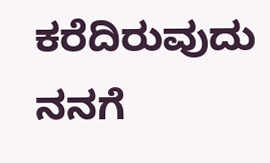ಕರೆದಿರುವುದು ನನಗೆ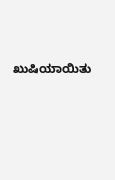ಖುಷಿಯಾಯಿತು